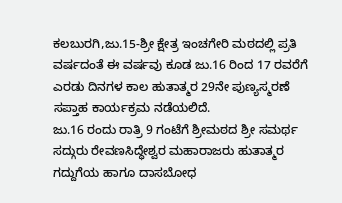ಕಲಬುರಗಿ,ಜು.15-ಶ್ರೀ ಕ್ಷೇತ್ರ ಇಂಚಗೇರಿ ಮಠದಲ್ಲಿ ಪ್ರತಿ ವರ್ಷದಂತೆ ಈ ವರ್ಷವು ಕೂಡ ಜು.16 ರಿಂದ 17 ರವರೆಗೆ ಎರಡು ದಿನಗಳ ಕಾಲ ಹುತಾತ್ಮರ 29ನೇ ಪುಣ್ಯಸ್ಮರಣೆ ಸಪ್ತಾಹ ಕಾರ್ಯಕ್ರಮ ನಡೆಯಲಿದೆ.
ಜು.16 ರಂದು ರಾತ್ರಿ 9 ಗಂಟೆಗೆ ಶ್ರೀಮಠದ ಶ್ರೀ ಸಮರ್ಥ ಸದ್ಗುರು ರೇವಣಸಿದ್ಧೇಶ್ವರ ಮಹಾರಾಜರು ಹುತಾತ್ಮರ ಗದ್ದುಗೆಯ ಹಾಗೂ ದಾಸಬೋಧ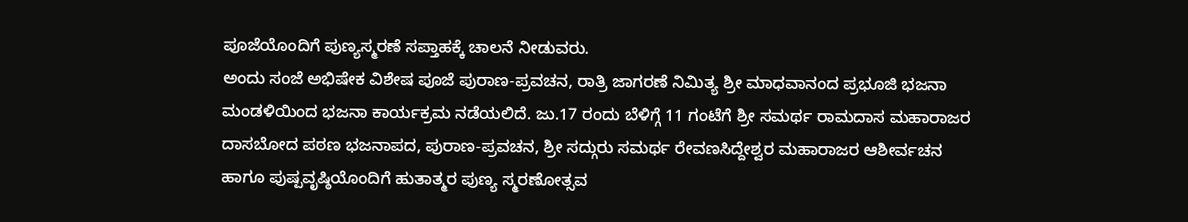ಪೂಜೆಯೊಂದಿಗೆ ಪುಣ್ಯಸ್ಮರಣೆ ಸಪ್ತಾಹಕ್ಕೆ ಚಾಲನೆ ನೀಡುವರು.
ಅಂದು ಸಂಜೆ ಅಭಿಷೇಕ ವಿಶೇಷ ಪೂಜೆ ಪುರಾಣ-ಪ್ರವಚನ, ರಾತ್ರಿ ಜಾಗರಣೆ ನಿಮಿತ್ಯ ಶ್ರೀ ಮಾಧವಾನಂದ ಪ್ರಭೂಜಿ ಭಜನಾ ಮಂಡಳಿಯಿಂದ ಭಜನಾ ಕಾರ್ಯಕ್ರಮ ನಡೆಯಲಿದೆ. ಜು.17 ರಂದು ಬೆಳಿಗ್ಗೆ 11 ಗಂಟೆಗೆ ಶ್ರೀ ಸಮರ್ಥ ರಾಮದಾಸ ಮಹಾರಾಜರ ದಾಸಬೋದ ಪಠಣ ಭಜನಾಪದ, ಪುರಾಣ-ಪ್ರವಚನ, ಶ್ರೀ ಸದ್ಗುರು ಸಮರ್ಥ ರೇವಣಸಿದ್ದೇಶ್ವರ ಮಹಾರಾಜರ ಆಶೀರ್ವಚನ ಹಾಗೂ ಪುಷ್ಪವೃಷ್ಠಿಯೊಂದಿಗೆ ಹುತಾತ್ಮರ ಪುಣ್ಯ ಸ್ಮರಣೋತ್ಸವ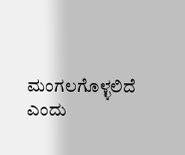ಮಂಗಲಗೊಳ್ಳಲಿದೆ ಎಂದು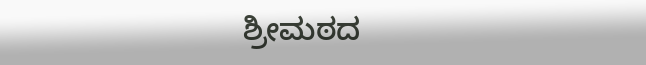ಶ್ರೀಮಠದ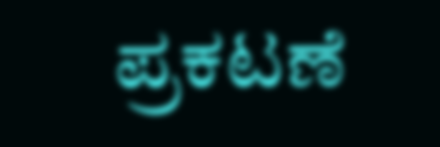ಪ್ರಕಟಣೆ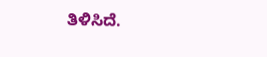ತಿಳಿಸಿದೆ.